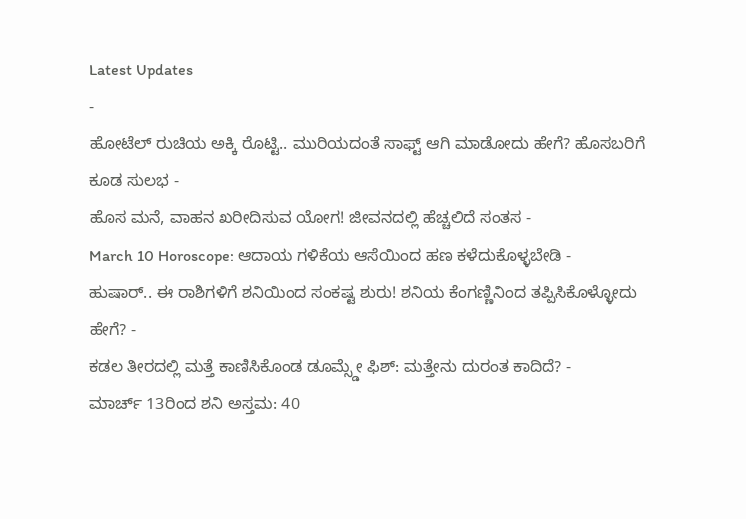Latest Updates
-
ಹೋಟೆಲ್ ರುಚಿಯ ಅಕ್ಕಿ ರೊಟ್ಟಿ.. ಮುರಿಯದಂತೆ ಸಾಫ್ಟ್ ಆಗಿ ಮಾಡೋದು ಹೇಗೆ? ಹೊಸಬರಿಗೆ ಕೂಡ ಸುಲಭ -
ಹೊಸ ಮನೆ, ವಾಹನ ಖರೀದಿಸುವ ಯೋಗ! ಜೀವನದಲ್ಲಿ ಹೆಚ್ಚಲಿದೆ ಸಂತಸ -
March 10 Horoscope: ಆದಾಯ ಗಳಿಕೆಯ ಆಸೆಯಿಂದ ಹಣ ಕಳೆದುಕೊಳ್ಳಬೇಡಿ -
ಹುಷಾರ್.. ಈ ರಾಶಿಗಳಿಗೆ ಶನಿಯಿಂದ ಸಂಕಷ್ಟ ಶುರು! ಶನಿಯ ಕೆಂಗಣ್ಣಿನಿಂದ ತಪ್ಪಿಸಿಕೊಳ್ಳೋದು ಹೇಗೆ? -
ಕಡಲ ತೀರದಲ್ಲಿ ಮತ್ತೆ ಕಾಣಿಸಿಕೊಂಡ ಡೂಮ್ಸ್ಡೇ ಫಿಶ್: ಮತ್ತೇನು ದುರಂತ ಕಾದಿದೆ? -
ಮಾರ್ಚ್ 13ರಿಂದ ಶನಿ ಅಸ್ತಮ: 40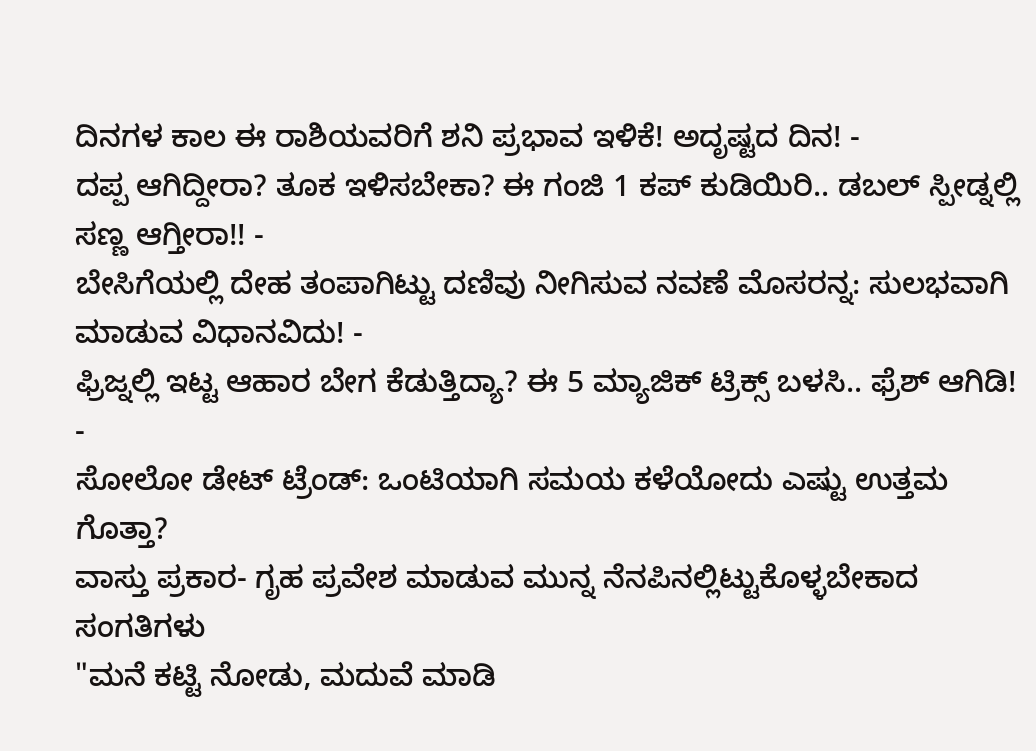ದಿನಗಳ ಕಾಲ ಈ ರಾಶಿಯವರಿಗೆ ಶನಿ ಪ್ರಭಾವ ಇಳಿಕೆ! ಅದೃಷ್ಟದ ದಿನ! -
ದಪ್ಪ ಆಗಿದ್ದೀರಾ? ತೂಕ ಇಳಿಸಬೇಕಾ? ಈ ಗಂಜಿ 1 ಕಪ್ ಕುಡಿಯಿರಿ.. ಡಬಲ್ ಸ್ಪೀಡ್ನಲ್ಲಿ ಸಣ್ಣ ಆಗ್ತೀರಾ!! -
ಬೇಸಿಗೆಯಲ್ಲಿ ದೇಹ ತಂಪಾಗಿಟ್ಟು ದಣಿವು ನೀಗಿಸುವ ನವಣೆ ಮೊಸರನ್ನ: ಸುಲಭವಾಗಿ ಮಾಡುವ ವಿಧಾನವಿದು! -
ಫ್ರಿಜ್ನಲ್ಲಿ ಇಟ್ಟ ಆಹಾರ ಬೇಗ ಕೆಡುತ್ತಿದ್ಯಾ? ಈ 5 ಮ್ಯಾಜಿಕ್ ಟ್ರಿಕ್ಸ್ ಬಳಸಿ.. ಫ್ರೆಶ್ ಆಗಿಡಿ! -
ಸೋಲೋ ಡೇಟ್ ಟ್ರೆಂಡ್: ಒಂಟಿಯಾಗಿ ಸಮಯ ಕಳೆಯೋದು ಎಷ್ಟು ಉತ್ತಮ ಗೊತ್ತಾ?
ವಾಸ್ತು ಪ್ರಕಾರ- ಗೃಹ ಪ್ರವೇಶ ಮಾಡುವ ಮುನ್ನ ನೆನಪಿನಲ್ಲಿಟ್ಟುಕೊಳ್ಳಬೇಕಾದ ಸಂಗತಿಗಳು
"ಮನೆ ಕಟ್ಟಿ ನೋಡು, ಮದುವೆ ಮಾಡಿ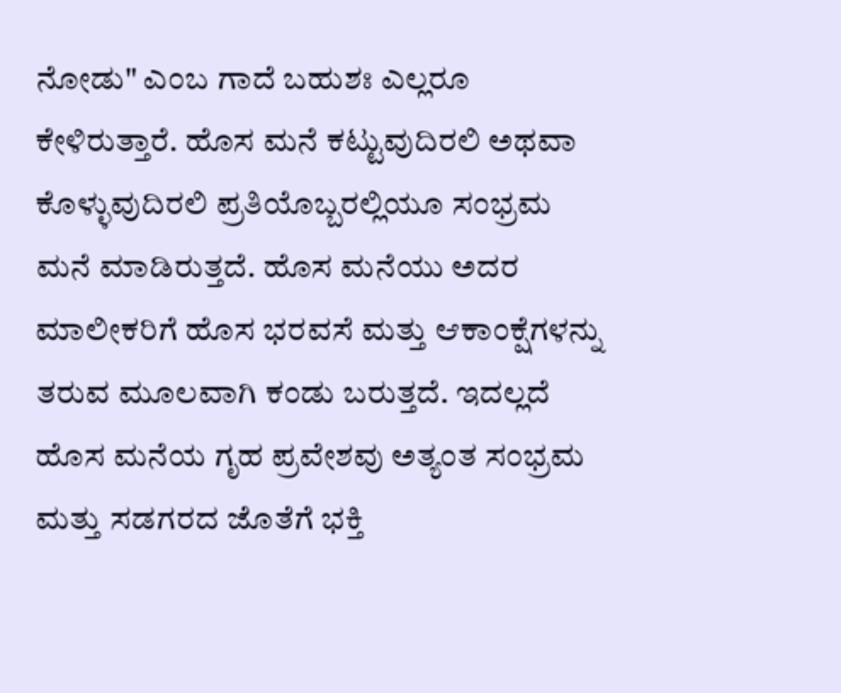ನೋಡು" ಎಂಬ ಗಾದೆ ಬಹುಶಃ ಎಲ್ಲರೂ ಕೇಳಿರುತ್ತಾರೆ. ಹೊಸ ಮನೆ ಕಟ್ಟುವುದಿರಲಿ ಅಥವಾ ಕೊಳ್ಳುವುದಿರಲಿ ಪ್ರತಿಯೊಬ್ಬರಲ್ಲಿಯೂ ಸಂಭ್ರಮ ಮನೆ ಮಾಡಿರುತ್ತದೆ. ಹೊಸ ಮನೆಯು ಅದರ ಮಾಲೀಕರಿಗೆ ಹೊಸ ಭರವಸೆ ಮತ್ತು ಆಕಾಂಕ್ಷೆಗಳನ್ನು ತರುವ ಮೂಲವಾಗಿ ಕಂಡು ಬರುತ್ತದೆ. ಇದಲ್ಲದೆ ಹೊಸ ಮನೆಯ ಗೃಹ ಪ್ರವೇಶವು ಅತ್ಯಂತ ಸಂಭ್ರಮ ಮತ್ತು ಸಡಗರದ ಜೊತೆಗೆ ಭಕ್ತಿ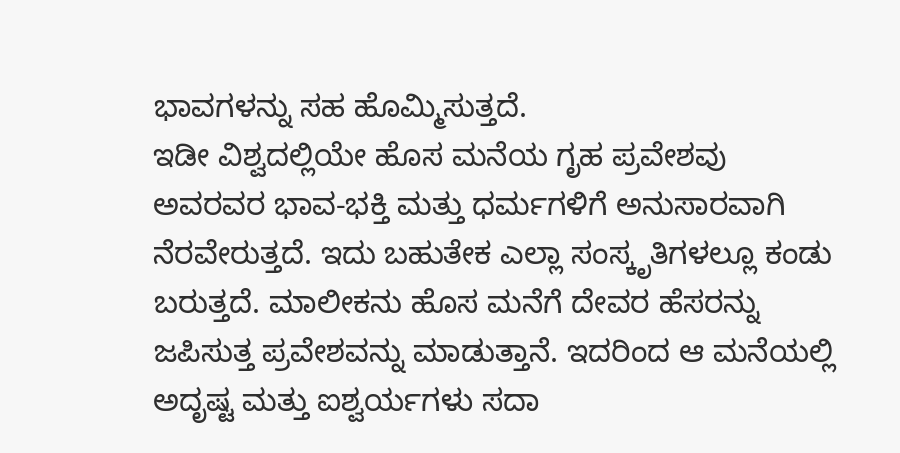ಭಾವಗಳನ್ನು ಸಹ ಹೊಮ್ಮಿಸುತ್ತದೆ.
ಇಡೀ ವಿಶ್ವದಲ್ಲಿಯೇ ಹೊಸ ಮನೆಯ ಗೃಹ ಪ್ರವೇಶವು ಅವರವರ ಭಾವ-ಭಕ್ತಿ ಮತ್ತು ಧರ್ಮಗಳಿಗೆ ಅನುಸಾರವಾಗಿ ನೆರವೇರುತ್ತದೆ. ಇದು ಬಹುತೇಕ ಎಲ್ಲಾ ಸಂಸ್ಕೃತಿಗಳಲ್ಲೂ ಕಂಡು ಬರುತ್ತದೆ. ಮಾಲೀಕನು ಹೊಸ ಮನೆಗೆ ದೇವರ ಹೆಸರನ್ನು ಜಪಿಸುತ್ತ ಪ್ರವೇಶವನ್ನು ಮಾಡುತ್ತಾನೆ. ಇದರಿಂದ ಆ ಮನೆಯಲ್ಲಿ ಅದೃಷ್ಟ ಮತ್ತು ಐಶ್ವರ್ಯಗಳು ಸದಾ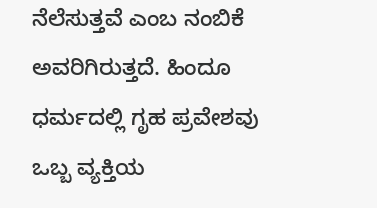ನೆಲೆಸುತ್ತವೆ ಎಂಬ ನಂಬಿಕೆ ಅವರಿಗಿರುತ್ತದೆ. ಹಿಂದೂ ಧರ್ಮದಲ್ಲಿ ಗೃಹ ಪ್ರವೇಶವು ಒಬ್ಬ ವ್ಯಕ್ತಿಯ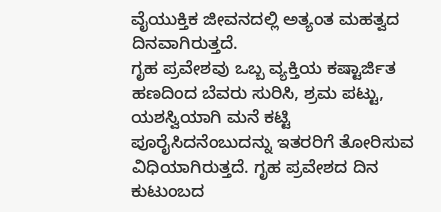ವೈಯುಕ್ತಿಕ ಜೀವನದಲ್ಲಿ ಅತ್ಯಂತ ಮಹತ್ವದ ದಿನವಾಗಿರುತ್ತದೆ.
ಗೃಹ ಪ್ರವೇಶವು ಒಬ್ಬ ವ್ಯಕ್ತಿಯ ಕಷ್ಟಾರ್ಜಿತ ಹಣದಿಂದ ಬೆವರು ಸುರಿಸಿ, ಶ್ರಮ ಪಟ್ಟು, ಯಶಸ್ವಿಯಾಗಿ ಮನೆ ಕಟ್ಟಿ ಪೂರೈಸಿದನೆಂಬುದನ್ನು ಇತರರಿಗೆ ತೋರಿಸುವ ವಿಧಿಯಾಗಿರುತ್ತದೆ. ಗೃಹ ಪ್ರವೇಶದ ದಿನ ಕುಟುಂಬದ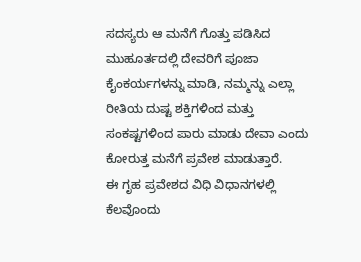ಸದಸ್ಯರು ಆ ಮನೆಗೆ ಗೊತ್ತು ಪಡಿಸಿದ ಮುಹೂರ್ತದಲ್ಲಿ ದೇವರಿಗೆ ಪೂಜಾ ಕೈಂಕರ್ಯಗಳನ್ನು ಮಾಡಿ, ನಮ್ಮನ್ನು ಎಲ್ಲಾ ರೀತಿಯ ದುಷ್ಟ ಶಕ್ತಿಗಳಿಂದ ಮತ್ತು ಸಂಕಷ್ಟಗಳಿಂದ ಪಾರು ಮಾಡು ದೇವಾ ಎಂದು ಕೋರುತ್ತ ಮನೆಗೆ ಪ್ರವೇಶ ಮಾಡುತ್ತಾರೆ.
ಈ ಗೃಹ ಪ್ರವೇಶದ ವಿಧಿ ವಿಧಾನಗಳಲ್ಲಿ ಕೆಲವೊಂದು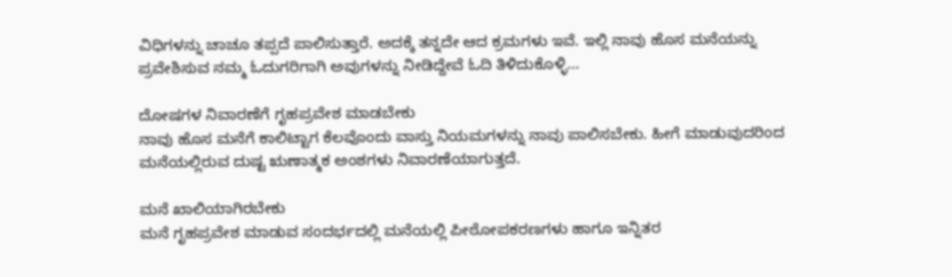ವಿಧಿಗಳನ್ನು ಚಾಚೂ ತಪ್ಪದೆ ಪಾಲಿಸುತ್ತಾರೆ. ಅದಕ್ಕೆ ತನ್ನದೇ ಆದ ಕ್ರಮಗಳು ಇವೆ. ಇಲ್ಲಿ ನಾವು ಹೊಸ ಮನೆಯನ್ನು ಪ್ರವೇಶಿಸುವ ನಮ್ಮ ಓದುಗರಿಗಾಗಿ ಅವುಗಳನ್ನು ನೀಡಿದ್ದೇವೆ ಓದಿ ತಿಳಿದುಕೊಳ್ಳಿ...

ದೋಷಗಳ ನಿವಾರಣೆಗೆ ಗೃಹಪ್ರವೇಶ ಮಾಡಬೇಕು
ನಾವು ಹೊಸ ಮನೆಗೆ ಕಾಲಿಟ್ಟಾಗ ಕೆಲವೊಂದು ವಾಸ್ತು ನಿಯಮಗಳನ್ನು ನಾವು ಪಾಲಿಸಬೇಕು. ಹೀಗೆ ಮಾಡುವುದರಿಂದ ಮನೆಯಲ್ಲಿರುವ ದುಷ್ಟ ಋಣಾತ್ಮಕ ಅಂಶಗಳು ನಿವಾರಣೆಯಾಗುತ್ತದೆ.

ಮನೆ ಖಾಲಿಯಾಗಿರಬೇಕು
ಮನೆ ಗೃಹಪ್ರವೇಶ ಮಾಡುವ ಸಂದರ್ಭದಲ್ಲಿ ಮನೆಯಲ್ಲಿ ಪೀಠೋಪಕರಣಗಳು ಹಾಗೂ ಇನ್ನಿತರ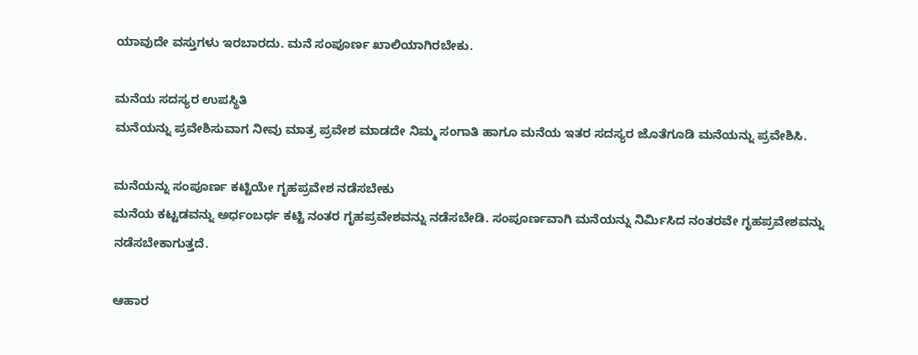ಯಾವುದೇ ವಸ್ತುಗಳು ಇರಬಾರದು. ಮನೆ ಸಂಪೂರ್ಣ ಖಾಲಿಯಾಗಿರಬೇಕು.

ಮನೆಯ ಸದಸ್ಯರ ಉಪಸ್ಥಿತಿ
ಮನೆಯನ್ನು ಪ್ರವೇಶಿಸುವಾಗ ನೀವು ಮಾತ್ರ ಪ್ರವೇಶ ಮಾಡದೇ ನಿಮ್ಮ ಸಂಗಾತಿ ಹಾಗೂ ಮನೆಯ ಇತರ ಸದಸ್ಯರ ಜೊತೆಗೂಡಿ ಮನೆಯನ್ನು ಪ್ರವೇಶಿಸಿ.

ಮನೆಯನ್ನು ಸಂಪೂರ್ಣ ಕಟ್ಟಿಯೇ ಗೃಹಪ್ರವೇಶ ನಡೆಸಬೇಕು
ಮನೆಯ ಕಟ್ಟಡವನ್ನು ಅರ್ಧಂಬರ್ಧ ಕಟ್ಟಿ ನಂತರ ಗೃಹಪ್ರವೇಶವನ್ನು ನಡೆಸಬೇಡಿ. ಸಂಪೂರ್ಣವಾಗಿ ಮನೆಯನ್ನು ನಿರ್ಮಿಸಿದ ನಂತರವೇ ಗೃಹಪ್ರವೇಶವನ್ನು ನಡೆಸಬೇಕಾಗುತ್ತದೆ.

ಆಹಾರ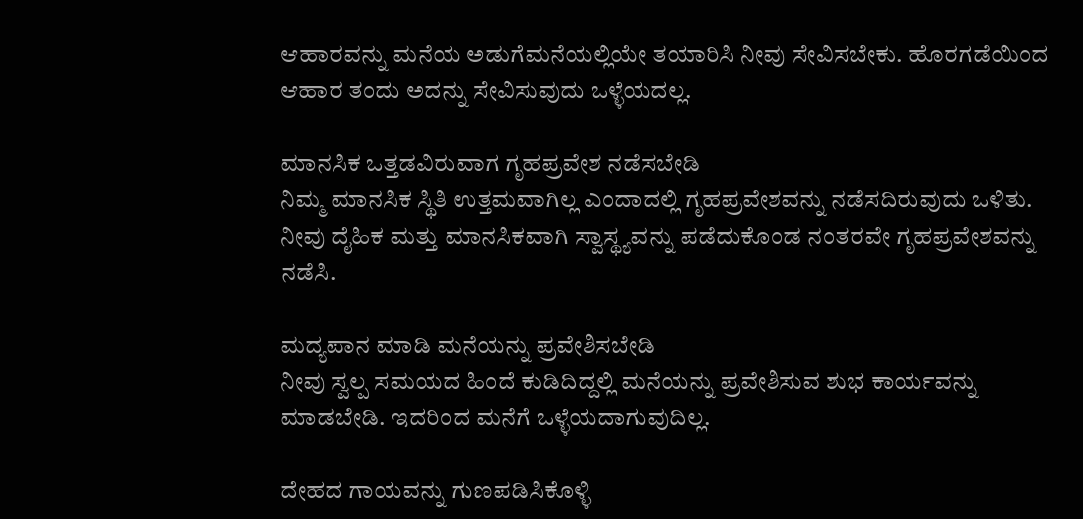ಆಹಾರವನ್ನು ಮನೆಯ ಅಡುಗೆಮನೆಯಲ್ಲಿಯೇ ತಯಾರಿಸಿ ನೀವು ಸೇವಿಸಬೇಕು. ಹೊರಗಡೆಯಿಂದ ಆಹಾರ ತಂದು ಅದನ್ನು ಸೇವಿಸುವುದು ಒಳ್ಳೆಯದಲ್ಲ.

ಮಾನಸಿಕ ಒತ್ತಡವಿರುವಾಗ ಗೃಹಪ್ರವೇಶ ನಡೆಸಬೇಡಿ
ನಿಮ್ಮ ಮಾನಸಿಕ ಸ್ಥಿತಿ ಉತ್ತಮವಾಗಿಲ್ಲ ಎಂದಾದಲ್ಲಿ ಗೃಹಪ್ರವೇಶವನ್ನು ನಡೆಸದಿರುವುದು ಒಳಿತು. ನೀವು ದೈಹಿಕ ಮತ್ತು ಮಾನಸಿಕವಾಗಿ ಸ್ವಾಸ್ಥ್ಯವನ್ನು ಪಡೆದುಕೊಂಡ ನಂತರವೇ ಗೃಹಪ್ರವೇಶವನ್ನು ನಡೆಸಿ.

ಮದ್ಯಪಾನ ಮಾಡಿ ಮನೆಯನ್ನು ಪ್ರವೇಶಿಸಬೇಡಿ
ನೀವು ಸ್ವಲ್ಪ ಸಮಯದ ಹಿಂದೆ ಕುಡಿದಿದ್ದಲ್ಲಿ ಮನೆಯನ್ನು ಪ್ರವೇಶಿಸುವ ಶುಭ ಕಾರ್ಯವನ್ನು ಮಾಡಬೇಡಿ. ಇದರಿಂದ ಮನೆಗೆ ಒಳ್ಳೆಯದಾಗುವುದಿಲ್ಲ.

ದೇಹದ ಗಾಯವನ್ನು ಗುಣಪಡಿಸಿಕೊಳ್ಳಿ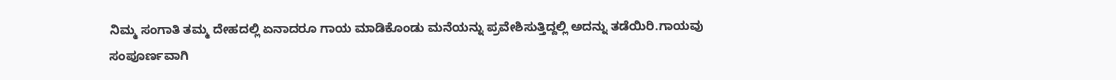ನಿಮ್ಮ ಸಂಗಾತಿ ತಮ್ಮ ದೇಹದಲ್ಲಿ ಏನಾದರೂ ಗಾಯ ಮಾಡಿಕೊಂಡು ಮನೆಯನ್ನು ಪ್ರವೇಶಿಸುತ್ತಿದ್ದಲ್ಲಿ ಅದನ್ನು ತಡೆಯಿರಿ.ಗಾಯವು ಸಂಪೂರ್ಣವಾಗಿ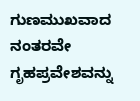ಗುಣಮುಖವಾದ ನಂತರವೇ ಗೃಹಪ್ರವೇಶವನ್ನು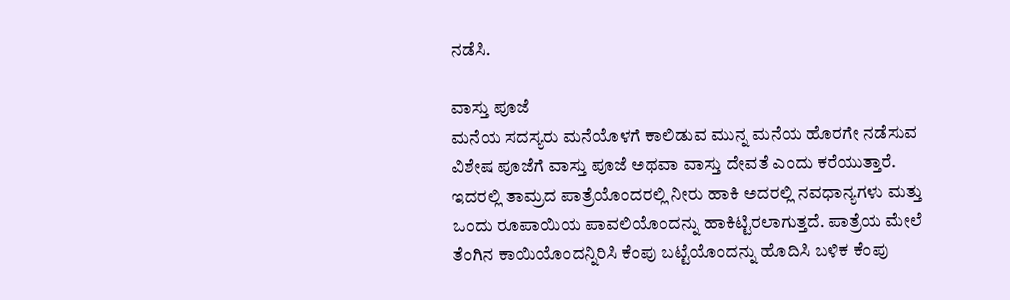ನಡೆಸಿ.

ವಾಸ್ತು ಪೂಜೆ
ಮನೆಯ ಸದಸ್ಯರು ಮನೆಯೊಳಗೆ ಕಾಲಿಡುವ ಮುನ್ನ ಮನೆಯ ಹೊರಗೇ ನಡೆಸುವ ವಿಶೇಷ ಪೂಜೆಗೆ ವಾಸ್ತು ಪೂಜೆ ಅಥವಾ ವಾಸ್ತು ದೇವತೆ ಎಂದು ಕರೆಯುತ್ತಾರೆ. ಇದರಲ್ಲಿ ತಾಮ್ರದ ಪಾತ್ರೆಯೊಂದರಲ್ಲಿ ನೀರು ಹಾಕಿ ಅದರಲ್ಲಿ ನವಧಾನ್ಯಗಳು ಮತ್ತು ಒಂದು ರೂಪಾಯಿಯ ಪಾವಲಿಯೊಂದನ್ನು ಹಾಕಿಟ್ಟಿರಲಾಗುತ್ತದೆ. ಪಾತ್ರೆಯ ಮೇಲೆ ತೆಂಗಿನ ಕಾಯಿಯೊಂದನ್ನಿರಿಸಿ ಕೆಂಪು ಬಟ್ಟೆಯೊಂದನ್ನು ಹೊದಿಸಿ ಬಳಿಕ ಕೆಂಪು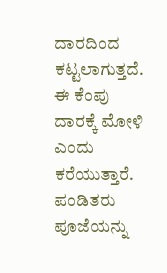ದಾರದಿಂದ ಕಟ್ಟಲಾಗುತ್ತದೆ. ಈ ಕೆಂಪು ದಾರಕ್ಕೆ ಮೋಳಿ ಎಂದು ಕರೆಯುತ್ತಾರೆ. ಪಂಡಿತರು ಪೂಜೆಯನ್ನು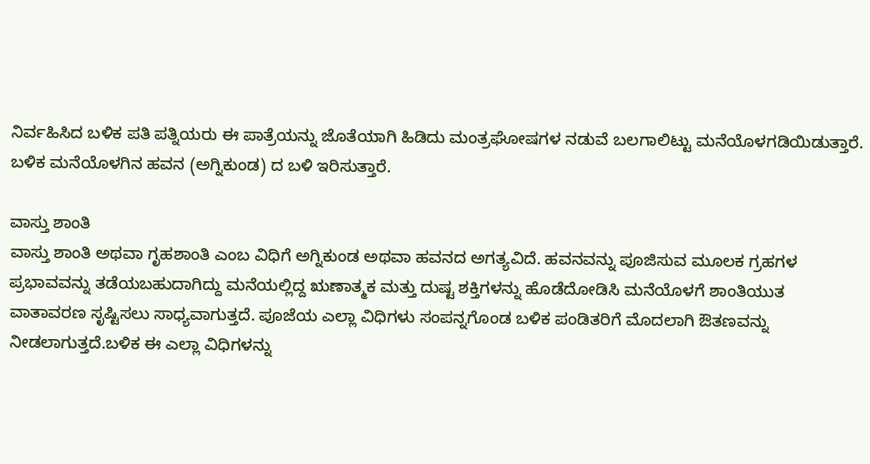ನಿರ್ವಹಿಸಿದ ಬಳಿಕ ಪತಿ ಪತ್ನಿಯರು ಈ ಪಾತ್ರೆಯನ್ನು ಜೊತೆಯಾಗಿ ಹಿಡಿದು ಮಂತ್ರಘೋಷಗಳ ನಡುವೆ ಬಲಗಾಲಿಟ್ಟು ಮನೆಯೊಳಗಡಿಯಿಡುತ್ತಾರೆ. ಬಳಿಕ ಮನೆಯೊಳಗಿನ ಹವನ (ಅಗ್ನಿಕುಂಡ) ದ ಬಳಿ ಇರಿಸುತ್ತಾರೆ.

ವಾಸ್ತು ಶಾಂತಿ
ವಾಸ್ತು ಶಾಂತಿ ಅಥವಾ ಗೃಹಶಾಂತಿ ಎಂಬ ವಿಧಿಗೆ ಅಗ್ನಿಕುಂಡ ಅಥವಾ ಹವನದ ಅಗತ್ಯವಿದೆ. ಹವನವನ್ನು ಪೂಜಿಸುವ ಮೂಲಕ ಗ್ರಹಗಳ ಪ್ರಭಾವವನ್ನು ತಡೆಯಬಹುದಾಗಿದ್ದು ಮನೆಯಲ್ಲಿದ್ದ ಋಣಾತ್ಮಕ ಮತ್ತು ದುಷ್ಟ ಶಕ್ತಿಗಳನ್ನು ಹೊಡೆದೋಡಿಸಿ ಮನೆಯೊಳಗೆ ಶಾಂತಿಯುತ ವಾತಾವರಣ ಸೃಷ್ಟಿಸಲು ಸಾಧ್ಯವಾಗುತ್ತದೆ. ಪೂಜೆಯ ಎಲ್ಲಾ ವಿಧಿಗಳು ಸಂಪನ್ನಗೊಂಡ ಬಳಿಕ ಪಂಡಿತರಿಗೆ ಮೊದಲಾಗಿ ಔತಣವನ್ನು ನೀಡಲಾಗುತ್ತದೆ.ಬಳಿಕ ಈ ಎಲ್ಲಾ ವಿಧಿಗಳನ್ನು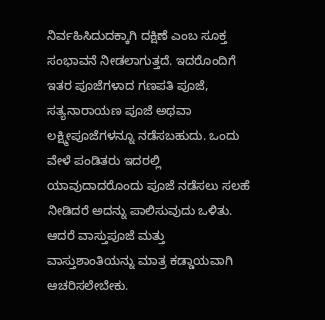ನಿರ್ವಹಿಸಿದುದಕ್ಕಾಗಿ ದಕ್ಷಿಣೆ ಎಂಬ ಸೂಕ್ತ ಸಂಭಾವನೆ ನೀಡಲಾಗುತ್ತದೆ. ಇದರೊಂದಿಗೆ ಇತರ ಪೂಜೆಗಳಾದ ಗಣಪತಿ ಪೂಜೆ, ಸತ್ಯನಾರಾಯಣ ಪೂಜೆ ಅಥವಾ ಲಕ್ಷ್ಮೀಪೂಜೆಗಳನ್ನೂ ನಡೆಸಬಹುದು. ಒಂದು ವೇಳೆ ಪಂಡಿತರು ಇದರಲ್ಲಿ ಯಾವುದಾದರೊಂದು ಪೂಜೆ ನಡೆಸಲು ಸಲಹೆ ನೀಡಿದರೆ ಅದನ್ನು ಪಾಲಿಸುವುದು ಒಳಿತು. ಆದರೆ ವಾಸ್ತುಪೂಜೆ ಮತ್ತು ವಾಸ್ತುಶಾಂತಿಯನ್ನು ಮಾತ್ರ ಕಡ್ಡಾಯವಾಗಿ ಆಚರಿಸಲೇಬೇಕು.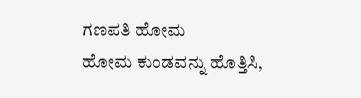ಗಣಪತಿ ಹೋಮ
ಹೋಮ ಕುಂಡವನ್ನು ಹೊತ್ತಿಸಿ,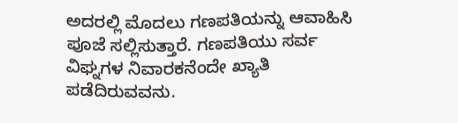ಅದರಲ್ಲಿ ಮೊದಲು ಗಣಪತಿಯನ್ನು ಆವಾಹಿಸಿ ಪೂಜೆ ಸಲ್ಲಿಸುತ್ತಾರೆ. ಗಣಪತಿಯು ಸರ್ವ ವಿಘ್ನಗಳ ನಿವಾರಕನೆಂದೇ ಖ್ಯಾತಿ ಪಡೆದಿರುವವನು.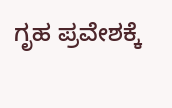ಗೃಹ ಪ್ರವೇಶಕ್ಕೆ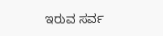ಇರುವ ಸರ್ವ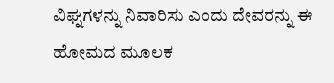ವಿಘ್ನಗಳನ್ನು ನಿವಾರಿಸು ಎಂದು ದೇವರನ್ನು ಈ ಹೋಮದ ಮೂಲಕ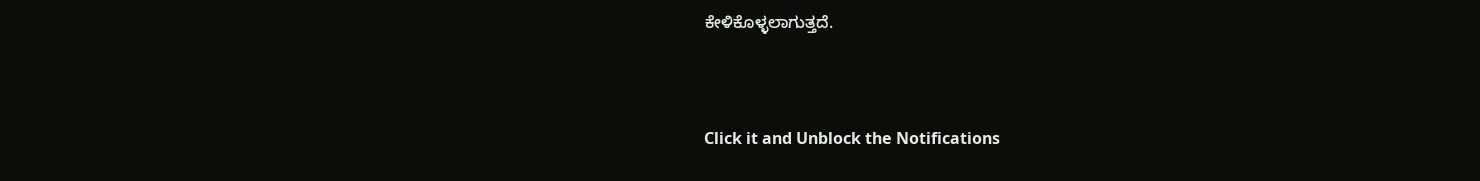ಕೇಳಿಕೊಳ್ಳಲಾಗುತ್ತದೆ.



Click it and Unblock the Notifications